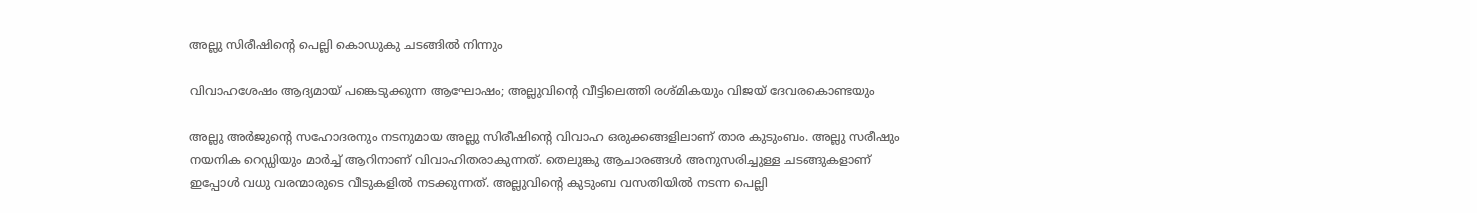അല്ലു സിരീഷിന്‍റെ പെല്ലി കൊഡുകു ചടങ്ങിൽ നിന്നും

വിവാഹശേഷം ആദ്യമായ് പങ്കെടുക്കുന്ന ആഘോഷം; അല്ലുവിന്‍റെ വീട്ടിലെത്തി രശ്മികയും വിജയ് ദേവരകൊണ്ടയും

അല്ലു അർജുന്റെ സഹോദരനും നടനുമായ അല്ലു സിരീഷിന്‍റെ വിവാഹ ഒരുക്കങ്ങളിലാണ് താര കുടുംബം. അല്ലു സരീഷും നയനിക റെഡ്ഡിയും മാർച്ച് ആറിനാണ് വിവാഹിതരാകുന്നത്. തെലുങ്കു ആചാരങ്ങൾ അനുസരിച്ചുള്ള ചടങ്ങുകളാണ് ഇപ്പോൾ വധു വരന്മാരുടെ വീടുകളിൽ നടക്കുന്നത്. അല്ലുവിന്‍റെ കുടുംബ വസതിയിൽ നടന്ന പെല്ലി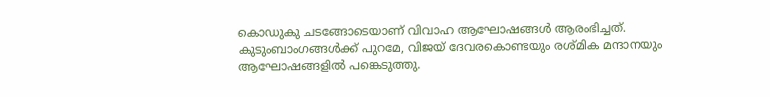കൊഡുകു ചടങ്ങോടെയാണ് വിവാഹ ആഘോഷങ്ങൾ ആരംഭിച്ചത്. കുടുംബാംഗങ്ങൾക്ക് പുറമേ, വിജയ് ദേവരകൊണ്ടയും രശ്മിക മന്ദാനയും ആഘോഷങ്ങളിൽ പങ്കെടുത്തു.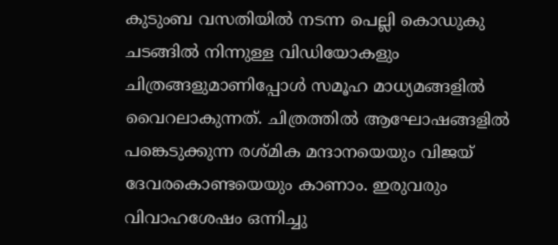കുടുംബ വസതിയിൽ നടന്ന പെല്ലി കൊഡുകു ചടങ്ങിൽ നിന്നുള്ള വിഡിയോകളും ചിത്രങ്ങളുമാണിപ്പോൾ സമൂഹ മാധ്യമങ്ങളിൽ വൈറലാകുന്നത്. ചിത്രത്തിൽ ആഘോഷങ്ങളിൽ പങ്കെടുക്കുന്ന രശ്മിക മന്ദാനയെയും വിജയ് ദേവരകൊണ്ടയെയും കാണാം. ഇരുവരും വിവാഹശേഷം ഒന്നിച്ചു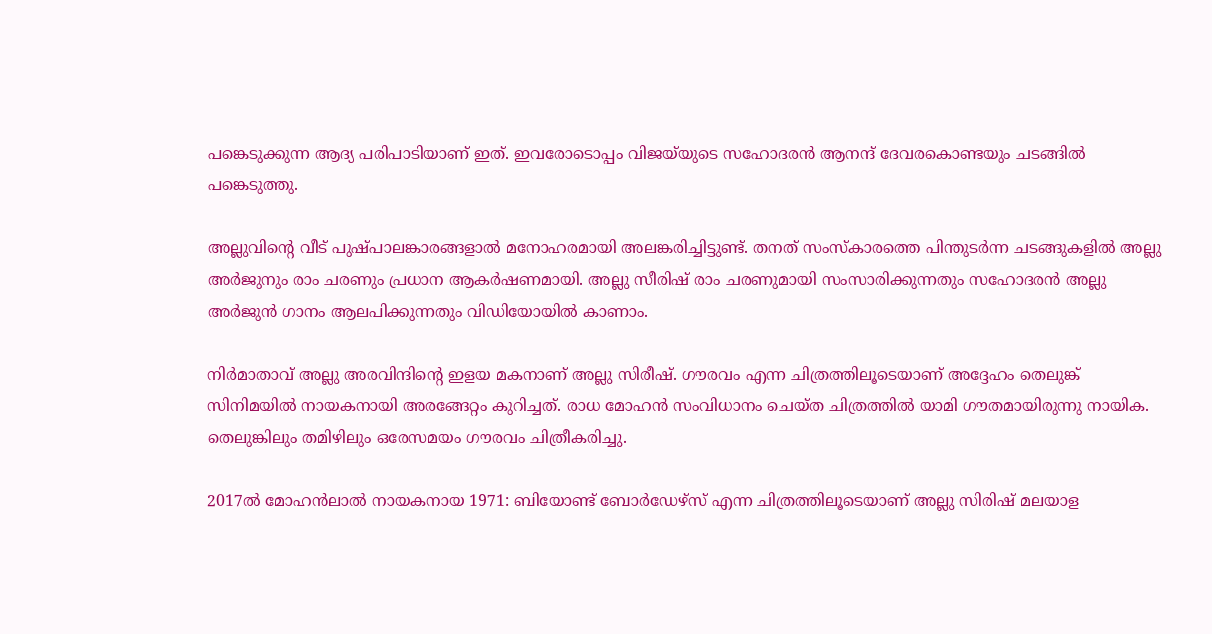പങ്കെടുക്കുന്ന ആദ്യ പരിപാടിയാണ് ഇത്. ഇവരോടൊപ്പം വിജയ്‌യുടെ സഹോദരൻ ആനന്ദ് ദേവരകൊണ്ടയും ചടങ്ങിൽ പങ്കെടുത്തു.

അല്ലുവിന്‍റെ വീട് പുഷ്പാലങ്കാരങ്ങളാൽ മനോഹരമായി അലങ്കരിച്ചിട്ടുണ്ട്. തനത് സംസ്കാരത്തെ പിന്തുടർന്ന ചടങ്ങുകളിൽ അല്ലു അർജുനും രാം ചരണും പ്രധാന ആകർഷണമായി. അല്ലു സീരിഷ് രാം ചരണുമായി സംസാരിക്കുന്നതും സഹോദരൻ അല്ലു അർജുൻ ഗാനം ആലപിക്കുന്നതും വിഡിയോയിൽ കാണാം.

നിർമാതാവ് അല്ലു അരവിന്ദിന്റെ ഇളയ മകനാണ് അല്ലു സിരീഷ്. ഗൗരവം എന്ന ചിത്രത്തിലൂടെയാണ് അദ്ദേഹം തെലുങ്ക് സിനിമയിൽ നായകനായി അരങ്ങേറ്റം കുറിച്ചത്. രാധ മോഹൻ സംവിധാനം ചെയ്ത ചിത്രത്തിൽ യാമി ഗൗതമായിരുന്നു നായിക. തെലുങ്കിലും തമിഴിലും ഒരേസമയം ഗൗരവം ചിത്രീകരിച്ചു.

2017ൽ മോഹൻലാൽ നായകനായ 1971: ബിയോണ്ട് ബോർഡേഴ്‌സ് എന്ന ചിത്രത്തിലൂടെയാണ് അല്ലു സിരിഷ് മലയാള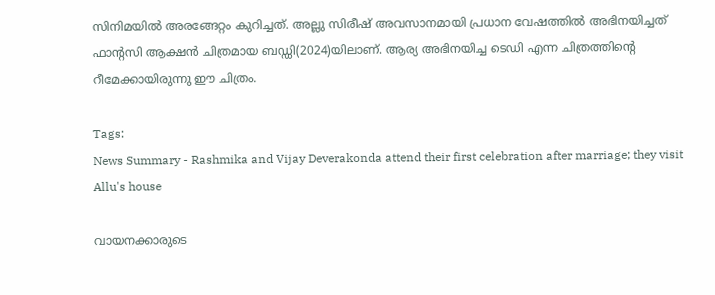സിനിമയിൽ അരങ്ങേറ്റം കുറിച്ചത്. അല്ലു സിരീഷ് അവസാനമായി പ്രധാന വേഷത്തിൽ അഭിനയിച്ചത് ഫാന്റസി ആക്ഷൻ ചിത്രമായ ബഡ്ഡി(2024)യിലാണ്. ആര്യ അഭിനയിച്ച ടെഡി എന്ന ചിത്രത്തിന്റെ റീമേക്കായിരുന്നു ഈ ചിത്രം.

Tags:
News Summary - Rashmika and Vijay Deverakonda attend their first celebration after marriage; they visit Allu's house

വായനക്കാരുടെ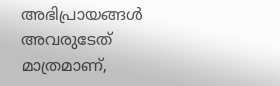അഭിപ്രായങ്ങള്‍ അവരുടേത് മാത്രമാണ്,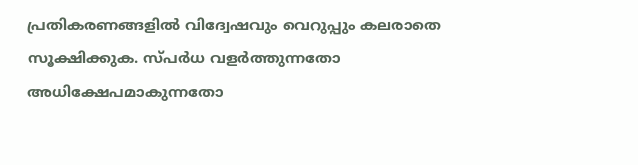പ്രതികരണങ്ങളിൽ വിദ്വേഷവും വെറുപ്പും കലരാതെ സൂക്ഷിക്കുക. സ്പർധ വളർത്തുന്നതോ അധിക്ഷേപമാകുന്നതോ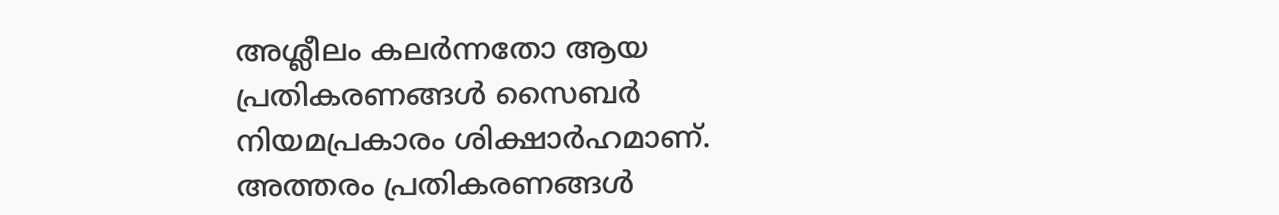അശ്ലീലം കലർന്നതോ ആയ പ്രതികരണങ്ങൾ സൈബർ നിയമപ്രകാരം ശിക്ഷാർഹമാണ്. അത്തരം പ്രതികരണങ്ങൾ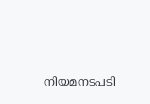നിയമനടപടി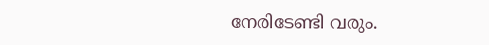നേരിടേണ്ടി വരും.